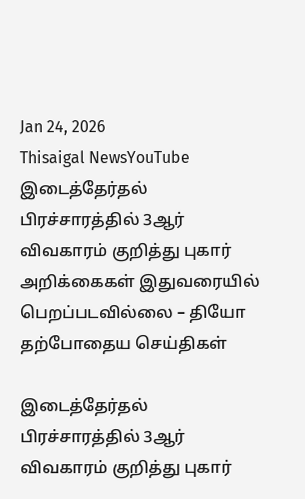Jan 24, 2026
Thisaigal NewsYouTube
இடைத்தேர்தல் பிரச்சாரத்தில் 3ஆர் விவகாரம் குறித்து புகார் அறிக்கைகள் இதுவரையில் பெறப்படவில்லை – தியோ
தற்போதைய செய்திகள்

இடைத்தேர்தல் பிரச்சாரத்தில் 3ஆர் விவகாரம் குறித்து புகார்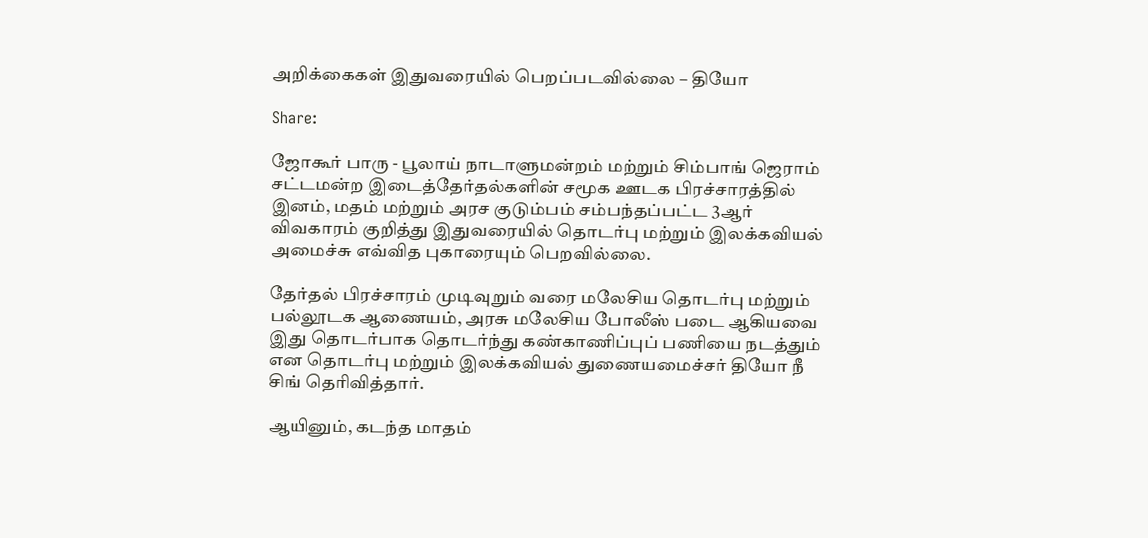அறிக்கைகள் இதுவரையில் பெறப்படவில்லை – தியோ

Share:

ஜோகூர் பாரு - பூலாய் நாடாளுமன்றம் மற்றும் சிம்பாங் ஜெராம் சட்டமன்ற இடைத்தேர்தல்களின் சமூக ஊடக பிரச்சாரத்தில் இனம், மதம் மற்றும் அரச குடும்பம் சம்பந்தப்பட்ட 3ஆர் விவகாரம் குறித்து இதுவரையில் தொடர்பு மற்றும் இலக்கவியல் அமைச்சு எவ்வித புகாரையும் பெறவில்லை.

தேர்தல் பிரச்சாரம் முடிவுறும் வரை மலேசிய தொடர்பு மற்றும் பல்லூடக ஆணையம், அரசு மலேசிய போலீஸ் படை ஆகியவை இது தொடர்பாக தொடர்ந்து கண்காணிப்புப் பணியை நடத்தும் என தொடர்பு மற்றும் இலக்கவியல் துணையமைச்சர் தியோ நீ சிங் தெரிவித்தார்.

ஆயினும், கடந்த மாதம்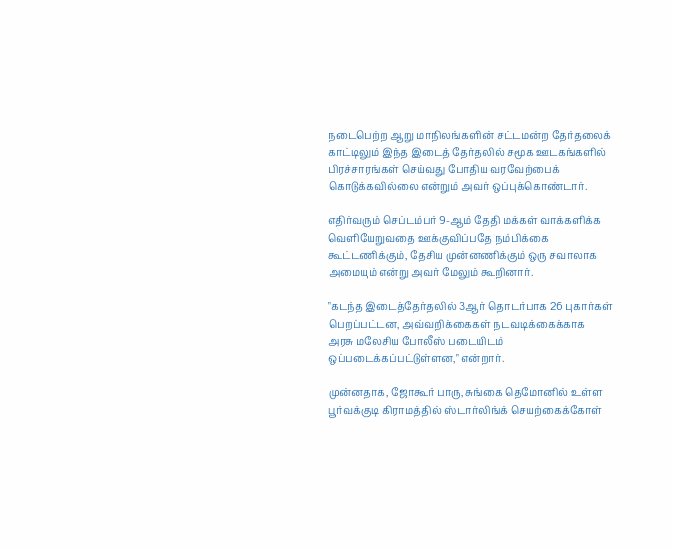நடைபெற்ற ஆறு மாநிலங்களின் சட்டமன்ற தேர்தலைக் காட்டிலும் இந்த இடைத் தேர்தலில் சமூக ஊடகங்களில் பிரச்சாரங்கள் செய்வது போதிய வரவேற்பைக் கொடுக்கவில்லை என்றும் அவர் ஒப்புக்கொண்டார்.

எதிர்வரும் செப்டம்பர் 9-ஆம் தேதி மக்கள் வாக்களிக்க வெளியேறுவதை ஊக்குவிப்பதே நம்பிக்கை கூட்டணிக்கும், தேசிய முன்னணிக்கும் ஒரு சவாலாக அமையும் என்று அவர் மேலும் கூறினார்.

"கடந்த இடைத்தேர்தலில் 3ஆர் தொடர்பாக 26 புகார்கள் பெறப்பட்டன, அவ்வறிக்கைகள் நடவடிக்கைக்காக அரசு மலேசிய போலீஸ் படையிடம் ஒப்படைக்கப்பட்டுள்ளன," என்றார்.

முன்னதாக, ஜோகூர் பாரு, சுங்கை தெமோனில் உள்ள பூர்வக்குடி கிராமத்தில் ஸ்டார்லிங்க் செயற்கைக்கோள்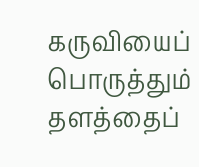கருவியைப் பொருத்தும் தளத்தைப்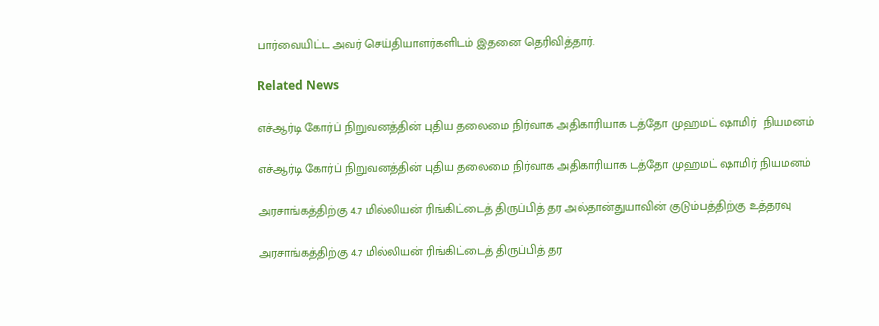பார்வையிட்ட அவர் செய்தியாளர்களிடம் இதனை தெரிவித்தார்.

Related News

எச்ஆர்டி கோர்ப் நிறுவனத்தின் புதிய தலைமை நிர்வாக அதிகாரியாக டத்தோ முஹமட் ஷாமிர்  நியமனம்

எச்ஆர்டி கோர்ப் நிறுவனத்தின் புதிய தலைமை நிர்வாக அதிகாரியாக டத்தோ முஹமட் ஷாமிர் நியமனம்

அரசாங்கத்திற்கு 4.7 மில்லியன் ரிங்கிட்டைத் திருப்பித் தர அல்தான்துயாவின் குடும்பத்திற்கு உத்தரவு

அரசாங்கத்திற்கு 4.7 மில்லியன் ரிங்கிட்டைத் திருப்பித் தர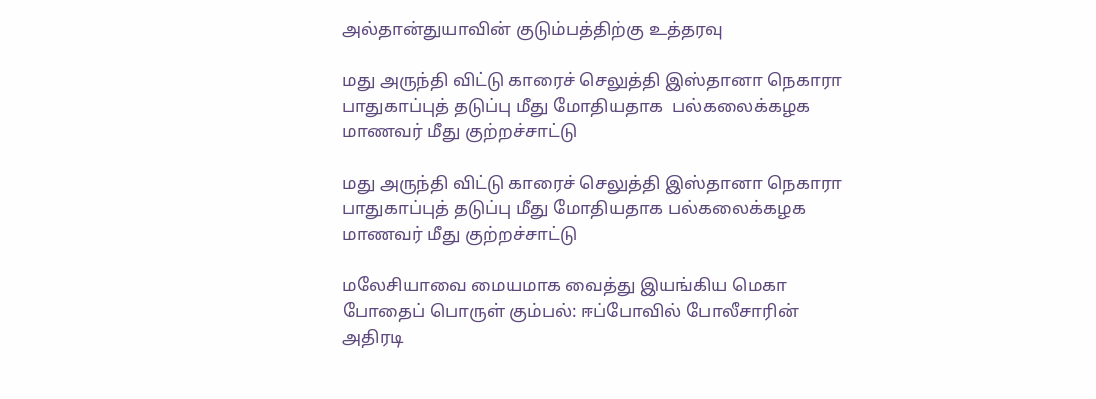அல்தான்துயாவின் குடும்பத்திற்கு உத்தரவு

மது அருந்தி விட்டு காரைச் செலுத்தி இஸ்தானா நெகாரா பாதுகாப்புத் தடுப்பு மீது மோதியதாக  பல்கலைக்கழக மாணவர் மீது குற்றச்சாட்டு

மது அருந்தி விட்டு காரைச் செலுத்தி இஸ்தானா நெகாரா பாதுகாப்புத் தடுப்பு மீது மோதியதாக பல்கலைக்கழக மாணவர் மீது குற்றச்சாட்டு

மலேசியாவை மையமாக வைத்து இயங்கிய மெகா போதைப் பொருள் கும்பல்: ஈப்போவில் போலீசாரின் அதிரடி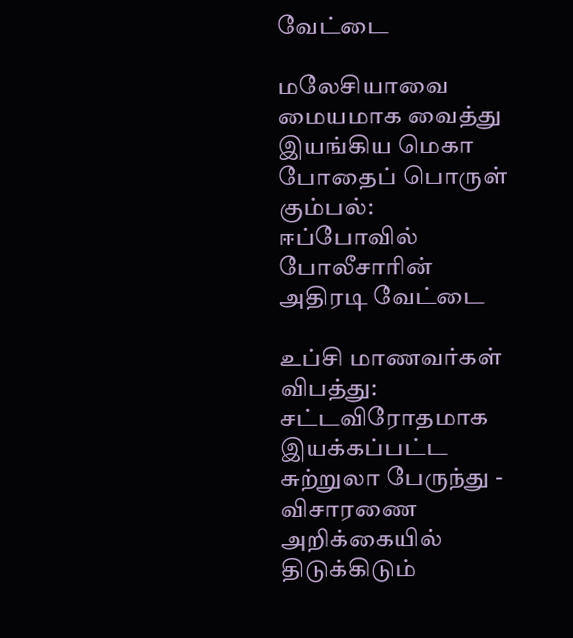வேட்டை

மலேசியாவை மையமாக வைத்து இயங்கிய மெகா போதைப் பொருள் கும்பல்: ஈப்போவில் போலீசாரின் அதிரடி வேட்டை

உப்சி மாணவர்கள் விபத்து: சட்டவிரோதமாக இயக்கப்பட்ட சுற்றுலா பேருந்து - விசாரணை அறிக்கையில் திடுக்கிடும்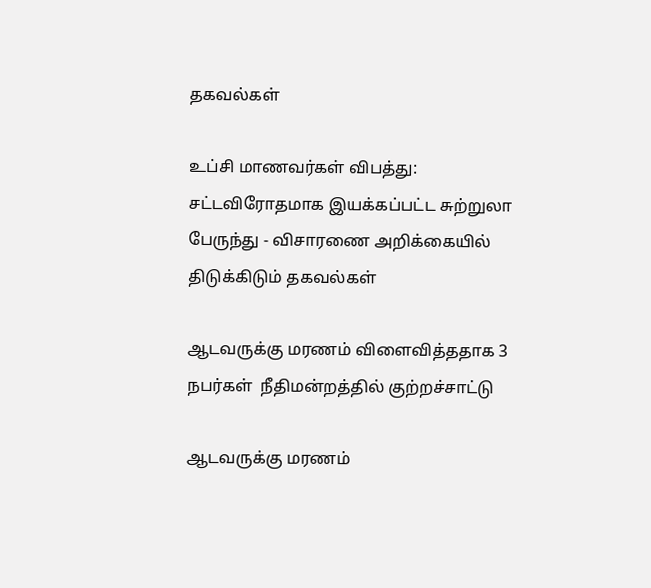தகவல்கள்

உப்சி மாணவர்கள் விபத்து: சட்டவிரோதமாக இயக்கப்பட்ட சுற்றுலா பேருந்து - விசாரணை அறிக்கையில் திடுக்கிடும் தகவல்கள்

ஆடவருக்கு மரணம் விளைவித்ததாக 3 நபர்கள்  நீதிமன்றத்தில் குற்றச்சாட்டு

ஆடவருக்கு மரணம்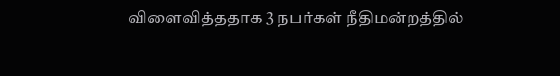விளைவித்ததாக 3 நபர்கள் நீதிமன்றத்தில்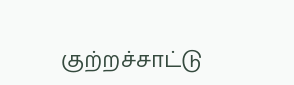குற்றச்சாட்டு